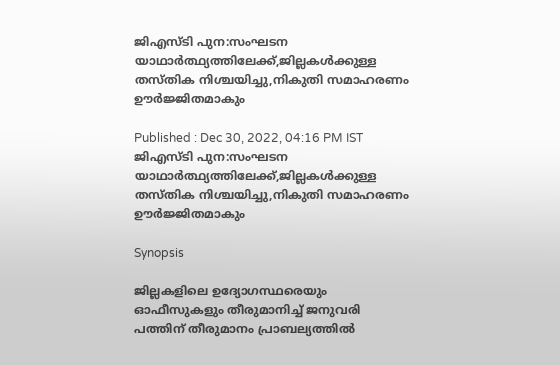ജിഎസ്ടി പുന:സംഘടന യാഥാർത്ഥ്യത്തിലേക്ക്,ജില്ലകൾക്കുള്ള തസ്തിക നിശ്ചയിച്ചു,നികുതി സമാഹരണം ഊർജ്ജിതമാകും

Published : Dec 30, 2022, 04:16 PM IST
ജിഎസ്ടി പുന:സംഘടന യാഥാർത്ഥ്യത്തിലേക്ക്,ജില്ലകൾക്കുള്ള തസ്തിക നിശ്ചയിച്ചു,നികുതി സമാഹരണം ഊർജ്ജിതമാകും

Synopsis

ജില്ലകളിലെ ഉദ്യോഗസ്ഥരെയും ഓഫീസുകളും തീരുമാനിച്ച് ജനുവരി പത്തിന് തീരുമാനം പ്രാബല്യത്തിൽ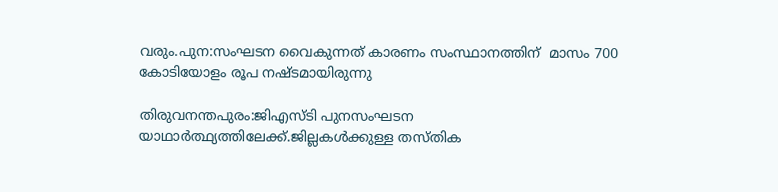വരും.പുന:സംഘടന വൈകുന്നത് കാരണം സംസ്ഥാനത്തിന്  മാസം 700 കോടിയോളം രൂപ നഷ്ടമായിരുന്നു

തിരുവനന്തപുരം:ജിഎസ്ടി പുനസംഘടന യാഥാർത്ഥ്യത്തിലേക്ക്.ജില്ലകൾക്കുള്ള തസ്തിക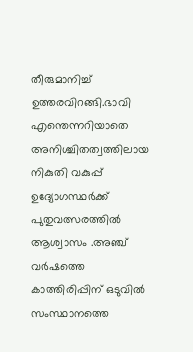തീരുമാനിച്ച് ഉത്തരവിറങ്ങി.ഭാവി എന്തെന്നറിയാതെ അനിശ്ചിതത്വത്തിലായ നികുതി വകുപ്പ് ഉദ്യോഗസ്ഥർക്ക്‌ പുതുവത്സരത്തിൽ ആശ്വാസം .അഞ്ച് വർഷത്തെ കാത്തിരിപ്പിന് ഒടുവിൽ സംസ്ഥാനത്തെ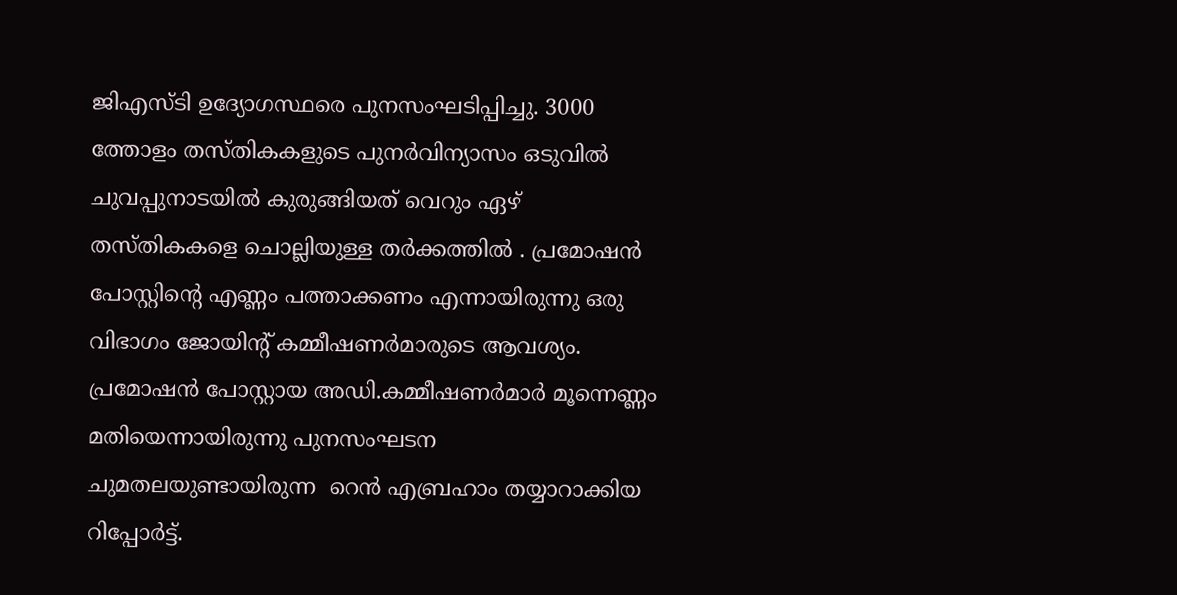ജിഎസ്ടി ഉദ്യോഗസ്ഥരെ പുനസംഘടിപ്പിച്ചു. 3000 ത്തോളം തസ്തികകളുടെ പുനർവിന്യാസം ഒടുവിൽ ചുവപ്പുനാടയിൽ കുരുങ്ങിയത് വെറും ഏഴ് തസ്തികകളെ ചൊല്ലിയുള്ള തർക്കത്തിൽ . പ്രമോഷൻ പോസ്റ്റിൻ്റെ എണ്ണം പത്താക്കണം എന്നായിരുന്നു ഒരു വിഭാഗം ജോയിൻ്റ് കമ്മീഷണർമാരുടെ ആവശ്യം. പ്രമോഷൻ പോസ്റ്റായ അഡി.കമ്മീഷണർമാർ മൂന്നെണ്ണം മതിയെന്നായിരുന്നു പുനസംഘടന ചുമതലയുണ്ടായിരുന്ന  റെൻ എബ്രഹാം തയ്യാറാക്കിയ റിപ്പോർട്ട്.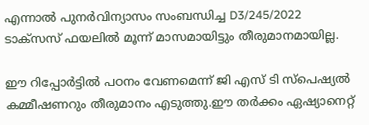എന്നാൽ പുനർവിന്യാസം സംബന്ധിച്ച D3/245/2022 ടാക്സസ് ഫയലിൽ മൂന്ന് മാസമായിട്ടും തീരുമാനമായില്ല.

ഈ റിപ്പോർട്ടിൽ പഠനം വേണമെന്ന് ജി എസ് ടി സ്പെഷ്യല്‍ കമ്മീഷണറും തീരുമാനം എടുത്തു.ഈ തർക്കം ഏഷ്യാനെറ്റ്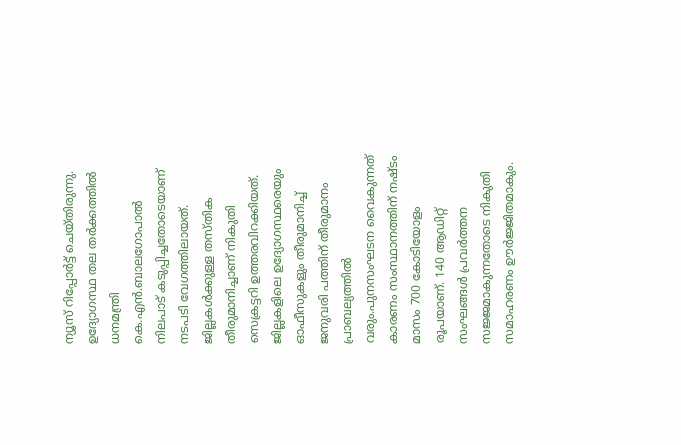ന്യൂസ് റിപ്പോർട്ട് ചെയ്തിരുന്നു. ഉദ്യോഗസ്ഥ തല തർക്കത്തിൽ ധനമന്ത്രി കെ.എൻ.ബാലഗോപാൽ നിലപാട് കടുപ്പിച്ചതോടെയാണ്  നടപടി വേഗത്തിലായത്.  ജില്ലകൾക്കുള്ള തസ്തിക തീരുമാനിച്ചാണ് നികുതി സെക്രട്ടറി ഉത്തരവിറക്കിയത്. ജില്ലകളിലെ ഉദ്യോഗസ്ഥരെയും ഓഫീസുകളും തീരുമാനിച്ച് ജനുവരി പത്തിന് തീരുമാനം പ്രാബല്യത്തിൽ വരും.പുനസംഘടന വൈകുന്നത് കാരണം സംസ്ഥാനത്തിന് നഷ്ടം മാസം 700 കോടിയോളം രൂപയാണ്. 140 ആഡിറ്റ് സംഘങ്ങൾ പ്രവർത്തന സജ്ജമാകുന്നതോടെ നികുതി സമാഹരണം ഊർജ്ജിതമാകും.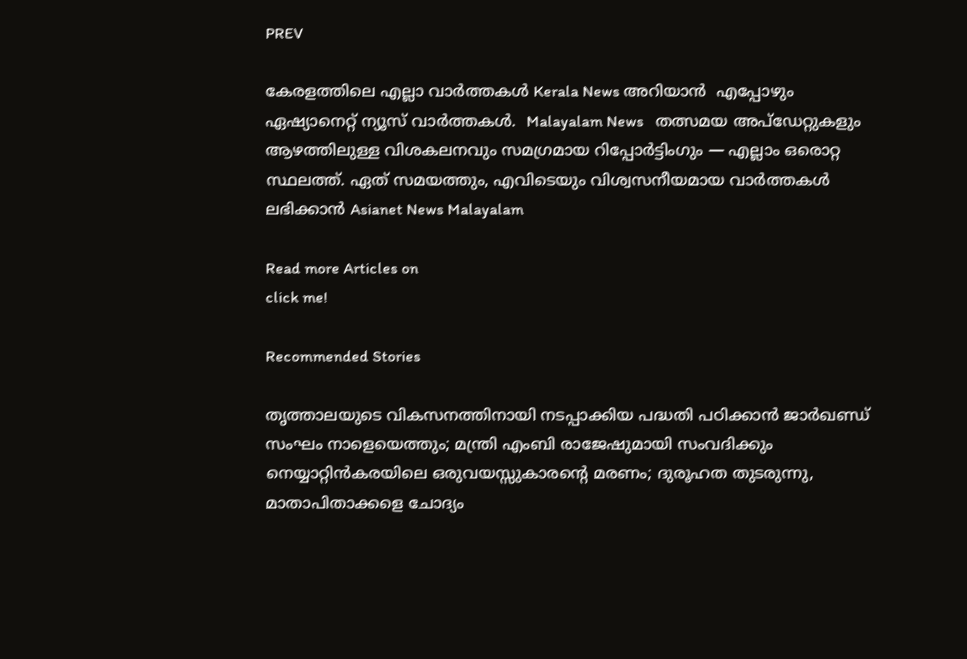PREV

കേരളത്തിലെ എല്ലാ വാർത്തകൾ Kerala News അറിയാൻ  എപ്പോഴും ഏഷ്യാനെറ്റ് ന്യൂസ് വാർത്തകൾ.  Malayalam News   തത്സമയ അപ്‌ഡേറ്റുകളും ആഴത്തിലുള്ള വിശകലനവും സമഗ്രമായ റിപ്പോർട്ടിംഗും — എല്ലാം ഒരൊറ്റ സ്ഥലത്ത്. ഏത് സമയത്തും, എവിടെയും വിശ്വസനീയമായ വാർത്തകൾ ലഭിക്കാൻ Asianet News Malayalam

Read more Articles on
click me!

Recommended Stories

തൃത്താലയുടെ വികസനത്തിനായി നടപ്പാക്കിയ പദ്ധതി പഠിക്കാൻ ജാർഖണ്ഡ് സംഘം നാളെയെത്തും; മന്ത്രി എംബി രാജേഷുമായി സംവദിക്കും
നെയ്യാറ്റിൻകരയിലെ ഒരുവയസ്സുകാരന്‍റെ മരണം; ദുരൂഹത തുടരുന്നു, മാതാപിതാക്കളെ ചോദ്യം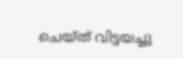ചെയ്ത് വിട്ടയച്ചു